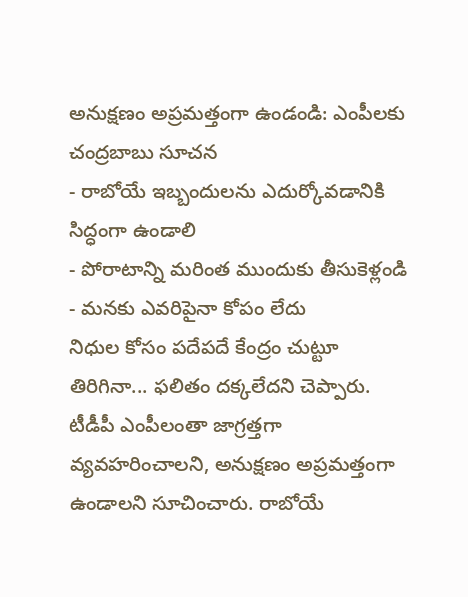అనుక్షణం అప్రమత్తంగా ఉండండి: ఎంపీలకు చంద్రబాబు సూచన
- రాబోయే ఇబ్బందులను ఎదుర్కోవడానికి సిద్ధంగా ఉండాలి
- పోరాటాన్ని మరింత ముందుకు తీసుకెళ్లండి
- మనకు ఎవరిపైనా కోపం లేదు
నిధుల కోసం పదేపదే కేంద్రం చుట్టూ తిరిగినా... ఫలితం దక్కలేదని చెప్పారు. టీడీపీ ఎంపీలంతా జాగ్రత్తగా వ్యవహరించాలని, అనుక్షణం అప్రమత్తంగా ఉండాలని సూచించారు. రాబోయే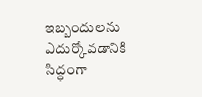ఇబ్బందులను ఎదుర్కోవడానికి సిద్ధంగా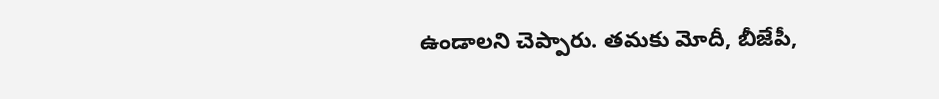ఉండాలని చెప్పారు. తమకు మోదీ, బీజేపీ,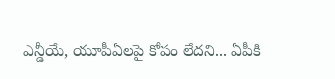ఎన్డీయే, యూపీఏలపై కోపం లేదని... ఏపీకి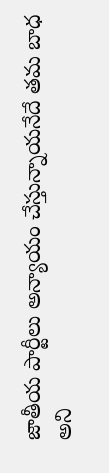జాతీయ పార్టీలు అన్యాయం చేస్తున్నాయనేదే తమ బాధ అని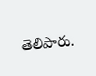తెలిపారు.